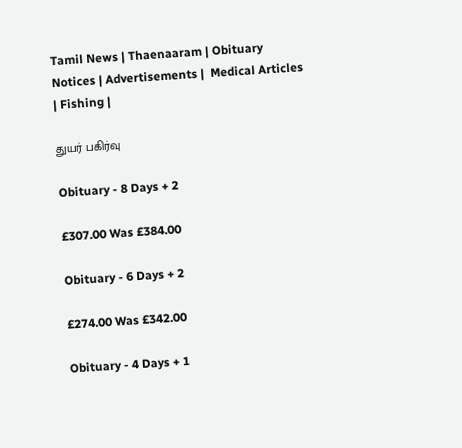Tamil News | Thaenaaram | Obituary Notices | Advertisements |  Medical Articles | Fishing |

துயர் பகிர்வு

Obituary - 8 Days + 2

£307.00 Was £384.00

Obituary - 6 Days + 2

£274.00 Was £342.00

Obituary - 4 Days + 1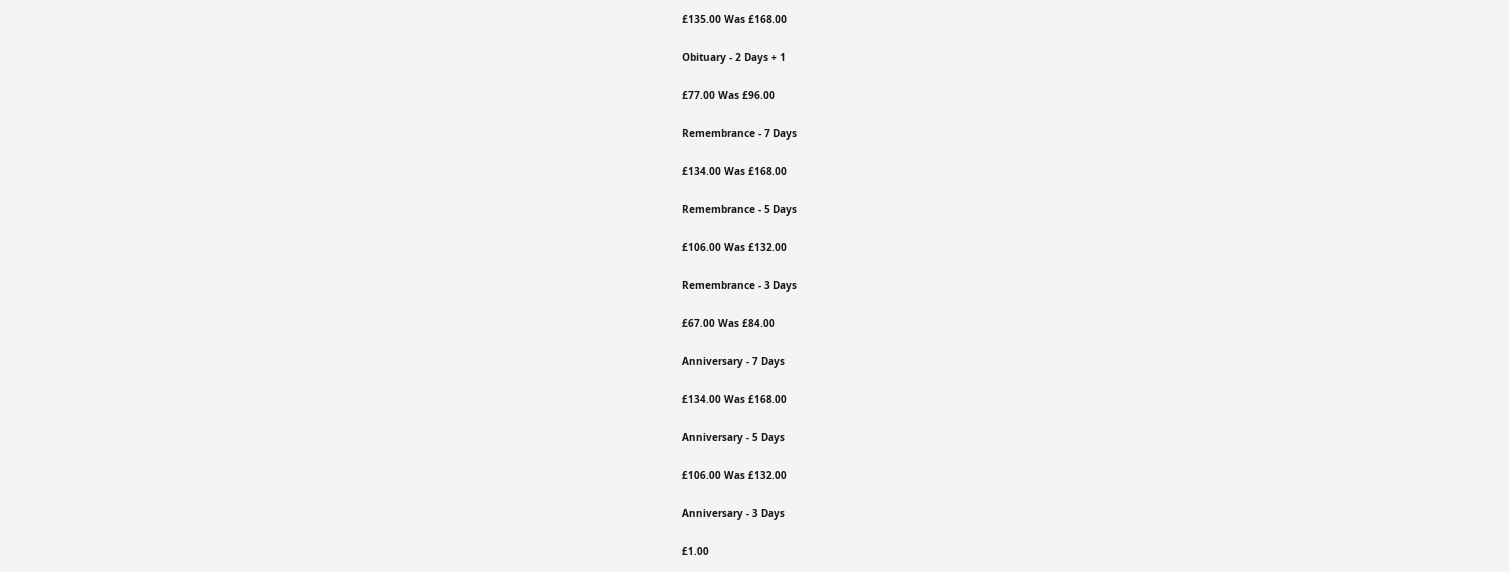£135.00 Was £168.00

Obituary - 2 Days + 1

£77.00 Was £96.00

Remembrance - 7 Days

£134.00 Was £168.00

Remembrance - 5 Days

£106.00 Was £132.00

Remembrance - 3 Days

£67.00 Was £84.00

Anniversary - 7 Days

£134.00 Was £168.00

Anniversary - 5 Days

£106.00 Was £132.00

Anniversary - 3 Days

£1.00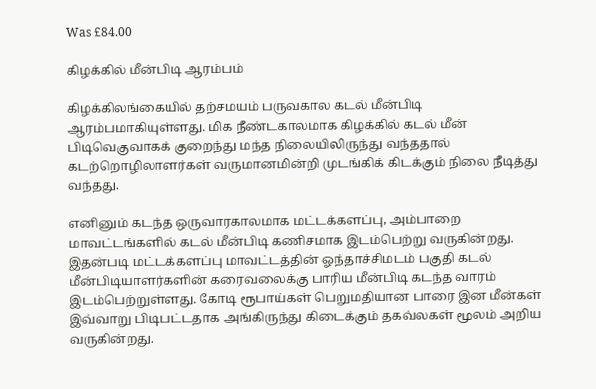Was £84.00

கிழக்கில் மீன்பிடி ஆரம்பம்

கிழக்கிலங்கையில் தற்சமயம் பருவகால கடல் மீன்பிடி ஆரம்பமாகியுள்ளது. மிக நீண்டகாலமாக கிழக்கில் கடல் மீன் பிடிவெகுவாகக் குறைந்து மந்த நிலையிலிருந்து வந்ததால் கடற்றொழிலாளர்கள் வருமானமின்றி முடங்கிக் கிடக்கும் நிலை நீடித்து வந்தது.

எனினும் கடந்த ஒருவாரகாலமாக மட்டக்களப்பு, அம்பாறை மாவட்டங்களில் கடல் மீன்பிடி கணிசமாக இடம்பெற்று வருகின்றது. இதன்படி மட்டக்களப்பு மாவட்டத்தின் ஓந்தாச்சிமடம் பகுதி கடல் மீன்பிடியாளர்களின் கரைவலைக்கு பாரிய மீன்பிடி கடந்த வாரம் இடம்பெற்றுள்ளது. கோடி ரூபாய்கள் பெறுமதியான பாரை இன மீன்கள் இவ்வாறு பிடிபட்டதாக அங்கிருந்து கிடைக்கும் தகவ்லகள் மூலம் அறிய வருகின்றது.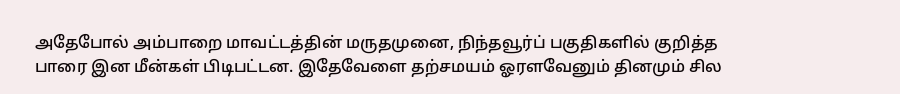அதேபோல் அம்பாறை மாவட்டத்தின் மருதமுனை, நிந்தவூர்ப் பகுதிகளில் குறித்த பாரை இன மீன்கள் பிடிபட்டன. இதேவேளை தற்சமயம் ஓரளவேனும் தினமும் சில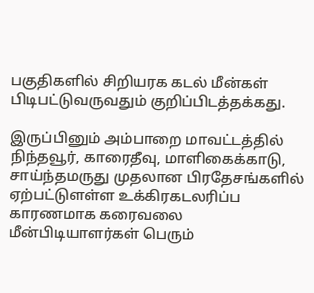பகுதிகளில் சிறியரக கடல் மீன்கள் பிடிபட்டுவருவதும் குறிப்பிடத்தக்கது.

இருப்பினும் அம்பாறை மாவட்டத்தில் நிந்தவூர், காரைதீவு, மாளிகைக்காடு, சாய்ந்தமருது முதலான பிரதேசங்களில் ஏற்பட்டுளள்ள உக்கிரகடலரிப்ப காரணமாக கரைவலை மீன்பிடியாளர்கள் பெரும்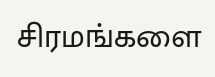சிரமங்களை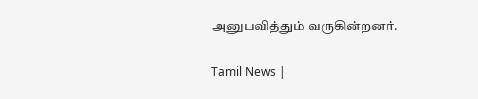அனுபவித்தும் வருகின்றனர்.

Tamil News |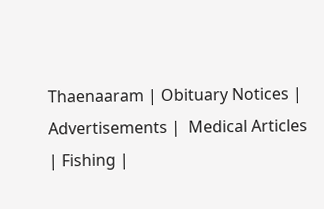Thaenaaram | Obituary Notices | Advertisements |  Medical Articles | Fishing |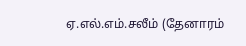ஏ.எல்.எம்.சலீம் (தேனாரம்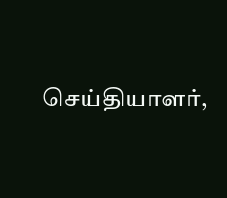செய்தியாளர்,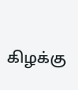கிழக்கு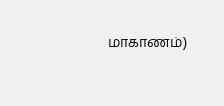மாகாணம்)